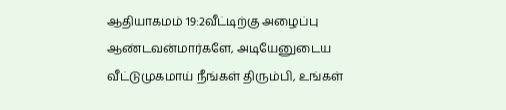ஆதியாகமம் 19:2வீட்டிற்கு அழைப்பு
ஆண்டவன்மார்களே, அடியேனுடைய வீட்டுமுகமாய் நீங்கள் திரும்பி, உங்கள்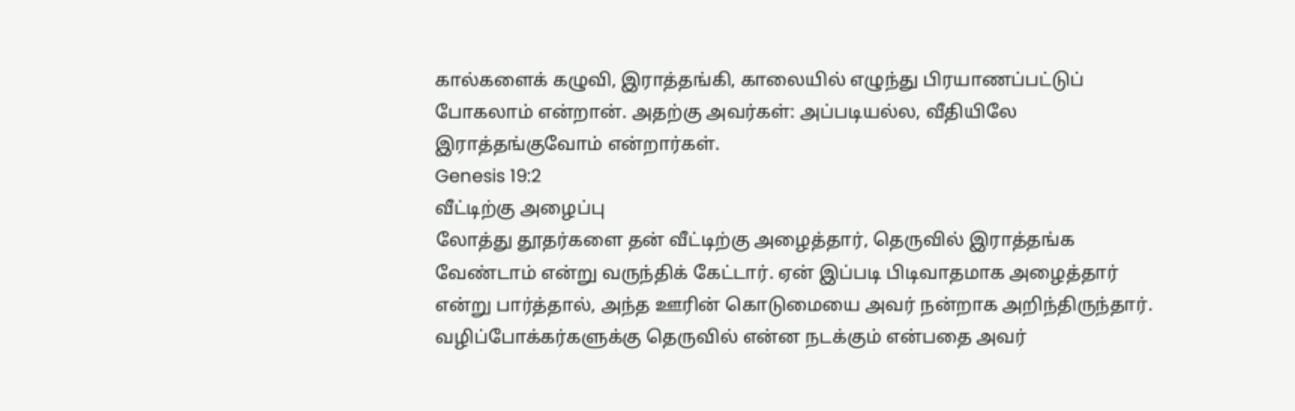கால்களைக் கழுவி, இராத்தங்கி, காலையில் எழுந்து பிரயாணப்பட்டுப் போகலாம் என்றான். அதற்கு அவர்கள்: அப்படியல்ல, வீதியிலே இராத்தங்குவோம் என்றார்கள்.
Genesis 19:2
வீட்டிற்கு அழைப்பு
லோத்து தூதர்களை தன் வீட்டிற்கு அழைத்தார், தெருவில் இராத்தங்க வேண்டாம் என்று வருந்திக் கேட்டார். ஏன் இப்படி பிடிவாதமாக அழைத்தார் என்று பார்த்தால், அந்த ஊரின் கொடுமையை அவர் நன்றாக அறிந்திருந்தார். வழிப்போக்கர்களுக்கு தெருவில் என்ன நடக்கும் என்பதை அவர்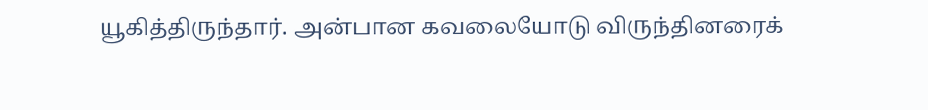யூகித்திருந்தார். அன்பான கவலையோடு விருந்தினரைக்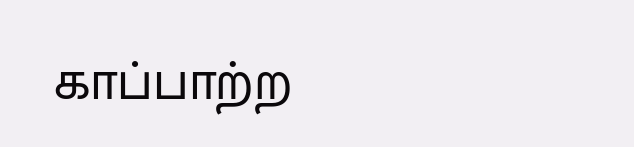காப்பாற்ற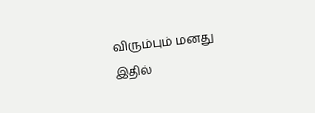விரும்பும் மனது இதில்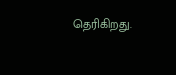தெரிகிறது.